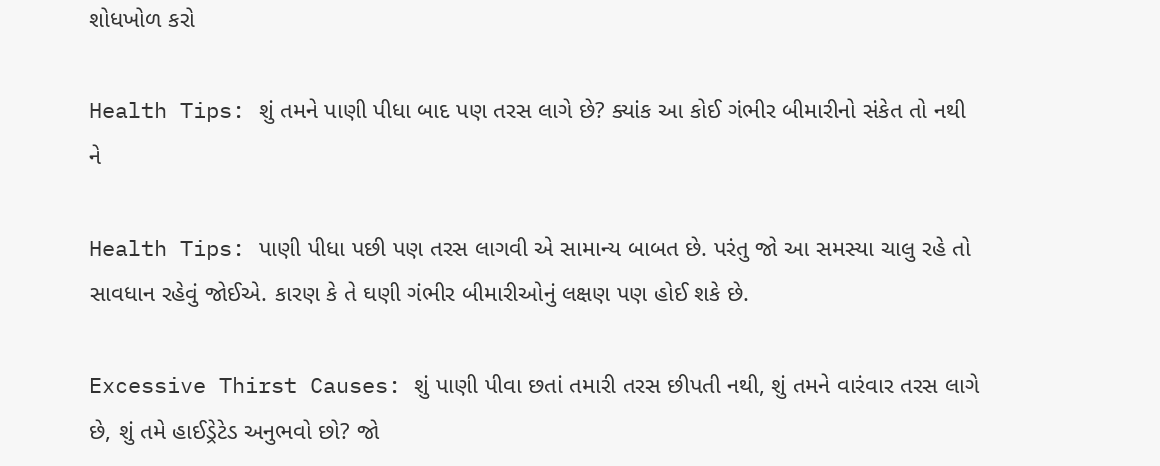શોધખોળ કરો

Health Tips: શું તમને પાણી પીધા બાદ પણ તરસ લાગે છે? ક્યાંક આ કોઈ ગંભીર બીમારીનો સંકેત તો નથી ને

Health Tips: પાણી પીધા પછી પણ તરસ લાગવી એ સામાન્ય બાબત છે. પરંતુ જો આ સમસ્યા ચાલુ રહે તો સાવધાન રહેવું જોઈએ. કારણ કે તે ઘણી ગંભીર બીમારીઓનું લક્ષણ પણ હોઈ શકે છે.

Excessive Thirst Causes: શું પાણી પીવા છતાં તમારી તરસ છીપતી નથી, શું તમને વારંવાર તરસ લાગે છે, શું તમે હાઈડ્રેટેડ અનુભવો છો? જો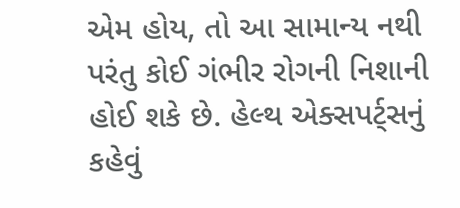એમ હોય, તો આ સામાન્ય નથી પરંતુ કોઈ ગંભીર રોગની નિશાની હોઈ શકે છે. હેલ્થ એક્સપર્ટ્સનું કહેવું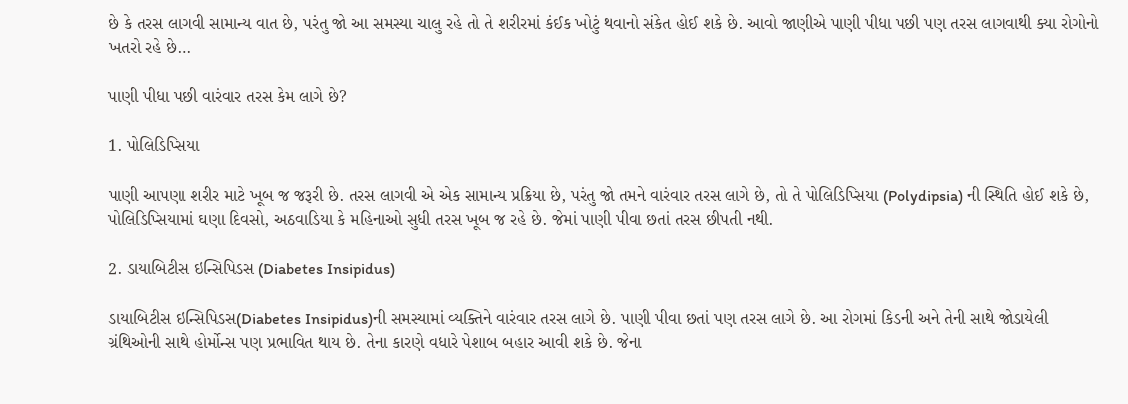છે કે તરસ લાગવી સામાન્ય વાત છે, પરંતુ જો આ સમસ્યા ચાલુ રહે તો તે શરીરમાં કંઈક ખોટું થવાનો સંકેત હોઈ શકે છે. આવો જાણીએ પાણી પીધા પછી પણ તરસ લાગવાથી ક્યા રોગોનો ખતરો રહે છે…

પાણી પીધા પછી વારંવાર તરસ કેમ લાગે છે?

1. પોલિડિપ્સિયા

પાણી આપણા શરીર માટે ખૂબ જ જરૂરી છે. તરસ લાગવી એ એક સામાન્ય પ્રક્રિયા છે, પરંતુ જો તમને વારંવાર તરસ લાગે છે, તો તે પોલિડિપ્સિયા (Polydipsia) ની સ્થિતિ હોઈ શકે છે, પોલિડિપ્સિયામાં ઘણા દિવસો, અઠવાડિયા કે મહિનાઓ સુધી તરસ ખૂબ જ રહે છે. જેમાં પાણી પીવા છતાં તરસ છીપતી નથી.

2. ડાયાબિટીસ ઇન્સિપિડસ (Diabetes Insipidus)

ડાયાબિટીસ ઇન્સિપિડસ(Diabetes Insipidus)ની સમસ્યામાં વ્યક્તિને વારંવાર તરસ લાગે છે. પાણી પીવા છતાં પણ તરસ લાગે છે. આ રોગમાં કિડની અને તેની સાથે જોડાયેલી ગ્રંથિઓની સાથે હોર્મોન્સ પણ પ્રભાવિત થાય છે. તેના કારણે વધારે પેશાબ બહાર આવી શકે છે. જેના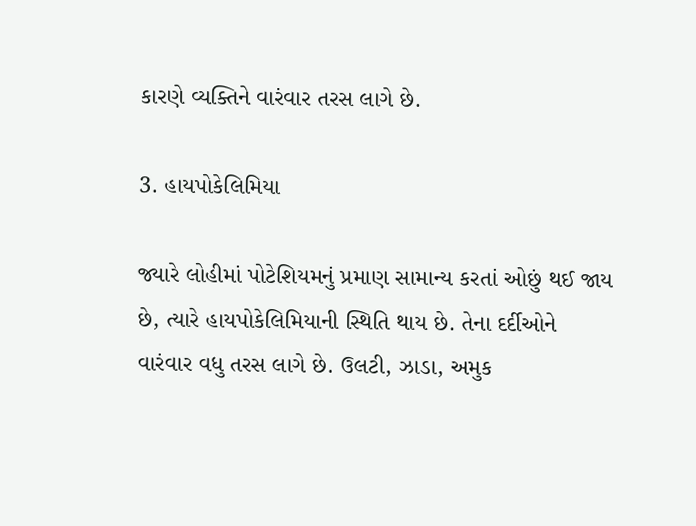કારણે વ્યક્તિને વારંવાર તરસ લાગે છે.

3. હાયપોકેલિમિયા

જ્યારે લોહીમાં પોટેશિયમનું પ્રમાણ સામાન્ય કરતાં ઓછું થઈ જાય છે, ત્યારે હાયપોકેલિમિયાની સ્થિતિ થાય છે. તેના દર્દીઓને વારંવાર વધુ તરસ લાગે છે. ઉલટી, ઝાડા, અમુક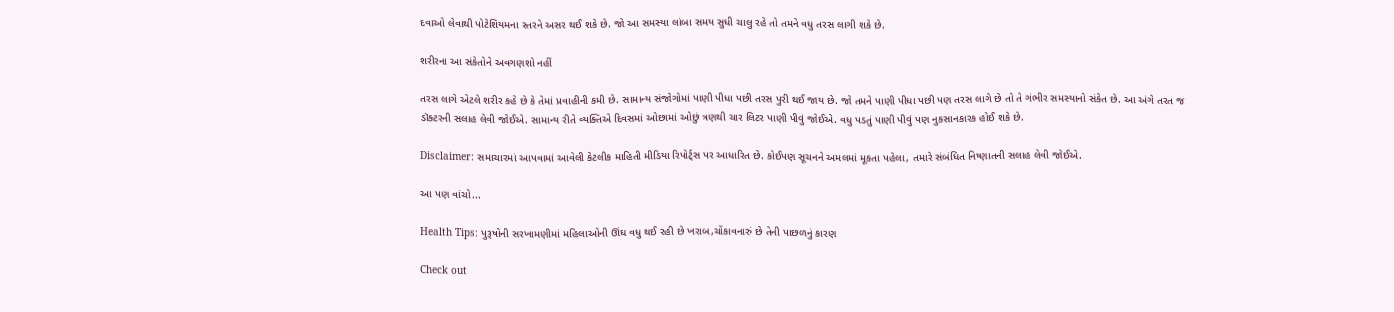દવાઓ લેવાથી પોટેશિયમના સ્તરને અસર થઈ શકે છે. જો આ સમસ્યા લાંબા સમય સુધી ચાલુ રહે તો તમને વધુ તરસ લાગી શકે છે.

શરીરના આ સંકેતોને અવગણશો નહીં

તરસ લાગે એટલે શરીર કહે છે કે તેમાં પ્રવાહીની કમી છે. સામાન્ય સંજોગોમાં પાણી પીધા પછી તરસ પુરી થઈ જાય છે. જો તમને પાણી પીધા પછી પણ તરસ લાગે છે તો તે ગંભીર સમસ્યાનો સંકેત છે. આ અંગે તરત જ ડૉક્ટરની સલાહ લેવી જોઈએ. સામાન્ય રીતે વ્યક્તિએ દિવસમાં ઓછામાં ઓછું ત્રણથી ચાર લિટર પાણી પીવું જોઈએ. વધુ પડતું પાણી પીવું પણ નુકસાનકારક હોઈ શકે છે.

Disclaimer: સમાચારમાં આપવામાં આવેલી કેટલીક માહિતી મીડિયા રિપોર્ટ્સ પર આધારિત છે. કોઈપણ સૂચનને અમલમાં મૂકતા પહેલા, તમારે સંબંધિત નિષ્ણાતની સલાહ લેવી જોઈએ.

આ પણ વાંચો...

Health Tips: પુરૂષોની સરખામણીમાં મહિલાઓની ઊંઘ વધુ થઈ રહી છે ખરાબ,ચોંકાવનારું છે તેની પાછળનું કારણ

Check out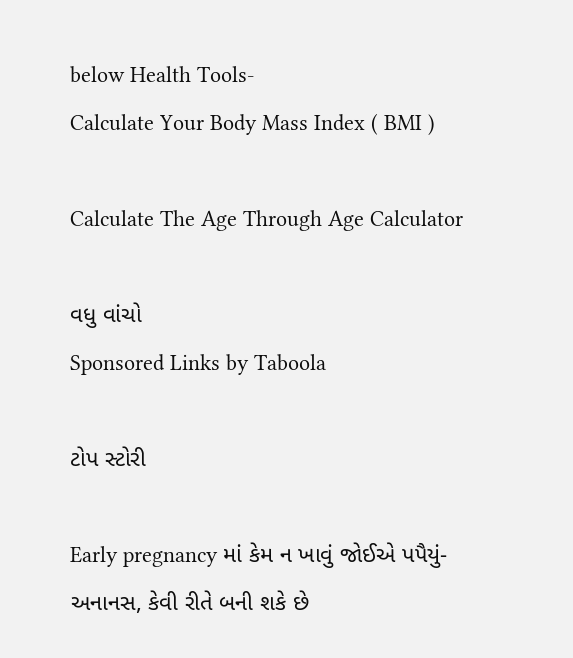below Health Tools-
Calculate Your Body Mass Index ( BMI )

Calculate The Age Through Age Calculator

વધુ વાંચો
Sponsored Links by Taboola

ટોપ સ્ટોરી

Early pregnancy માં કેમ ન ખાવું જોઈએ પપૈયું-અનાનસ, કેવી રીતે બની શકે છે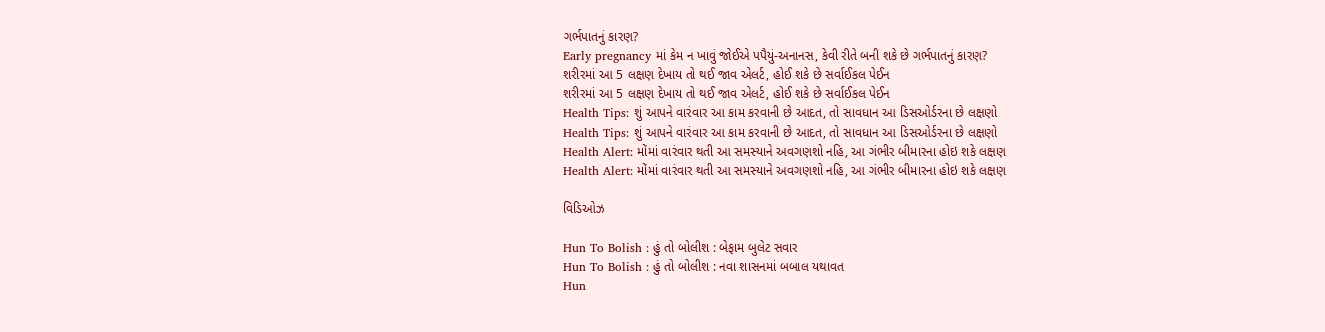ગર્ભપાતનું કારણ?
Early pregnancy માં કેમ ન ખાવું જોઈએ પપૈયું-અનાનસ, કેવી રીતે બની શકે છે ગર્ભપાતનું કારણ?
શરીરમાં આ 5 લક્ષણ દેખાય તો થઈ જાવ એલર્ટ, હોઈ શકે છે સર્વાઈકલ પેઈન
શરીરમાં આ 5 લક્ષણ દેખાય તો થઈ જાવ એલર્ટ, હોઈ શકે છે સર્વાઈકલ પેઈન
Health Tips: શું આપને વારંવાર આ કામ કરવાની છે આદત, તો સાવધાન આ ડિસઓર્ડરના છે લક્ષણો
Health Tips: શું આપને વારંવાર આ કામ કરવાની છે આદત, તો સાવધાન આ ડિસઓર્ડરના છે લક્ષણો
Health Alert: મોંમાં વારંવાર થતી આ સમસ્યાને અવગણશો નહિ, આ ગંભીર બીમારના હોઇ શકે લક્ષણ
Health Alert: મોંમાં વારંવાર થતી આ સમસ્યાને અવગણશો નહિ, આ ગંભીર બીમારના હોઇ શકે લક્ષણ

વિડિઓઝ

Hun To Bolish : હું તો બોલીશ : બેફામ બુલેટ સવાર
Hun To Bolish : હું તો બોલીશ : નવા શાસનમાં બબાલ યથાવત
Hun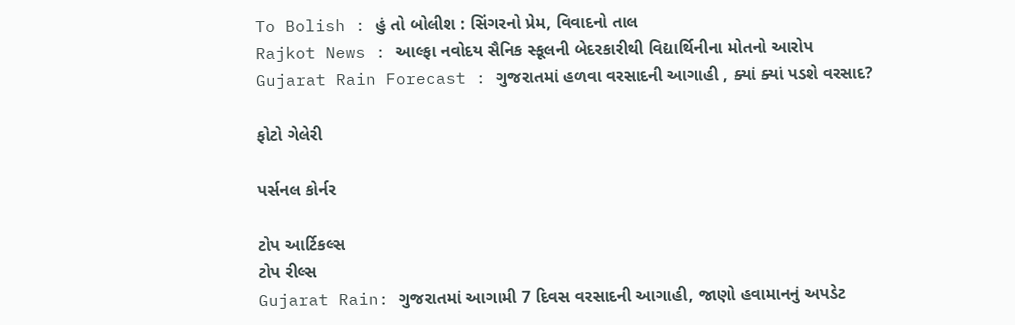To Bolish : હું તો બોલીશ : સિંગરનો પ્રેમ, વિવાદનો તાલ
Rajkot News : આલ્ફા નવોદય સૈનિક સ્કૂલની બેદરકારીથી વિદ્યાર્થિનીના મોતનો આરોપ
Gujarat Rain Forecast : ગુજરાતમાં હળવા વરસાદની આગાહી , ક્યાં ક્યાં પડશે વરસાદ?

ફોટો ગેલેરી

પર્સનલ કોર્નર

ટોપ આર્ટિકલ્સ
ટોપ રીલ્સ
Gujarat Rain: ગુજરાતમાં આગામી 7 દિવસ વરસાદની આગાહી, જાણો હવામાનનું અપડેટ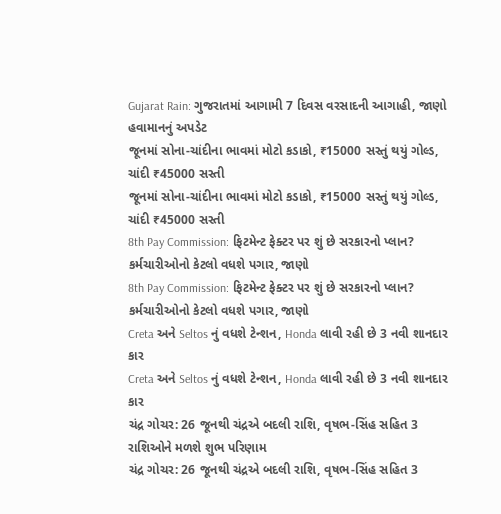Gujarat Rain: ગુજરાતમાં આગામી 7 દિવસ વરસાદની આગાહી, જાણો હવામાનનું અપડેટ
જૂનમાં સોના-ચાંદીના ભાવમાં મોટો કડાકો, ₹15000 સસ્તું થયું ગોલ્ડ, ચાંદી ₹45000 સસ્તી
જૂનમાં સોના-ચાંદીના ભાવમાં મોટો કડાકો, ₹15000 સસ્તું થયું ગોલ્ડ, ચાંદી ₹45000 સસ્તી
8th Pay Commission: ફિટમેન્ટ ફેક્ટર પર શું છે સરકારનો પ્લાન? કર્મચારીઓનો કેટલો વધશે પગાર, જાણો
8th Pay Commission: ફિટમેન્ટ ફેક્ટર પર શું છે સરકારનો પ્લાન? કર્મચારીઓનો કેટલો વધશે પગાર, જાણો
Creta અને Seltos નું વધશે ટેન્શન, Honda લાવી રહી છે 3 નવી શાનદાર કાર
Creta અને Seltos નું વધશે ટેન્શન, Honda લાવી રહી છે 3 નવી શાનદાર કાર
ચંદ્ર ગોચર: 26 જૂનથી ચંદ્રએ બદલી રાશિ, વૃષભ-સિંહ સહિત 3 રાશિઓને મળશે શુભ પરિણામ
ચંદ્ર ગોચર: 26 જૂનથી ચંદ્રએ બદલી રાશિ, વૃષભ-સિંહ સહિત 3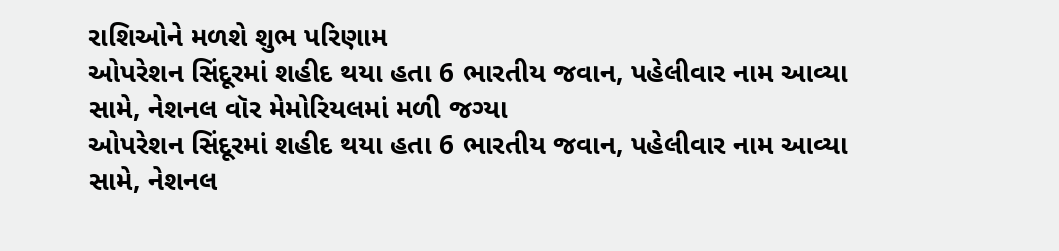રાશિઓને મળશે શુભ પરિણામ
ઓપરેશન સિંદૂરમાં શહીદ થયા હતા 6 ભારતીય જવાન, પહેલીવાર નામ આવ્યા સામે, નેશનલ વૉર મેમોરિયલમાં મળી જગ્યા
ઓપરેશન સિંદૂરમાં શહીદ થયા હતા 6 ભારતીય જવાન, પહેલીવાર નામ આવ્યા સામે, નેશનલ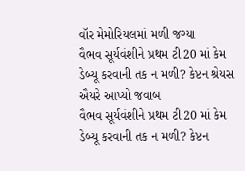વૉર મેમોરિયલમાં મળી જગ્યા
વૈભવ સૂર્યવંશીને પ્રથમ ટી20 માં કેમ ડેબ્યૂ કરવાની તક ન મળી? કેપ્ટન શ્રેયસ ઐયરે આપ્યો જવાબ
વૈભવ સૂર્યવંશીને પ્રથમ ટી20 માં કેમ ડેબ્યૂ કરવાની તક ન મળી? કેપ્ટન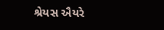શ્રેયસ ઐયરે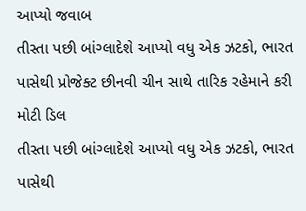આપ્યો જવાબ
તીસ્તા પછી બાંગ્લાદેશે આપ્યો વધુ એક ઝટકો, ભારત પાસેથી પ્રોજેક્ટ છીનવી ચીન સાથે તારિક રહેમાને કરી મોટી ડિલ
તીસ્તા પછી બાંગ્લાદેશે આપ્યો વધુ એક ઝટકો, ભારત પાસેથી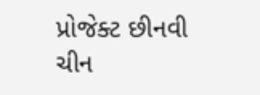પ્રોજેક્ટ છીનવી ચીન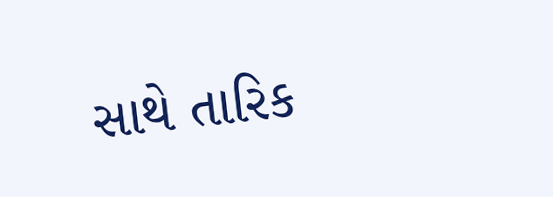સાથે તારિક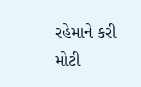રહેમાને કરી મોટી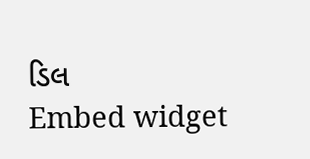ડિલ
Embed widget